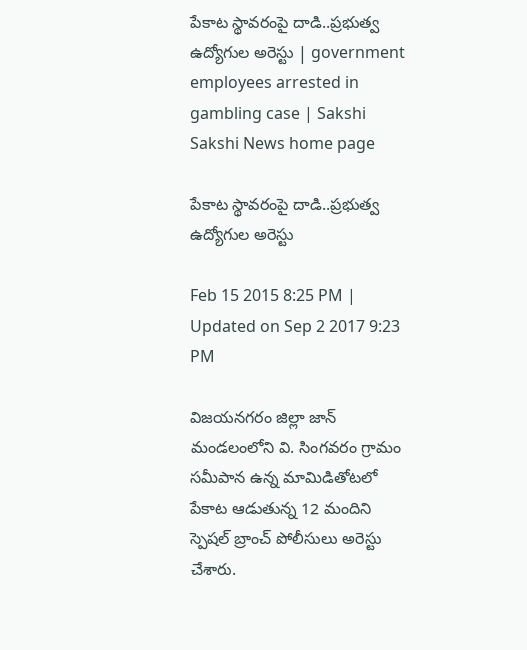పేకాట స్థావరంపై దాడి..ప్రభుత్వ ఉద్యోగుల అరెస్టు | government employees arrested in gambling case | Sakshi
Sakshi News home page

పేకాట స్థావరంపై దాడి..ప్రభుత్వ ఉద్యోగుల అరెస్టు

Feb 15 2015 8:25 PM | Updated on Sep 2 2017 9:23 PM

విజయనగరం జిల్లా జాన్ మండలంలోని వి. సింగవరం గ్రామం సమీపాన ఉన్న మామిడితోటలో పేకాట ఆడుతున్న 12 మందిని స్పెషల్ బ్రాంచ్ పోలీసులు అరెస్టు చేశారు.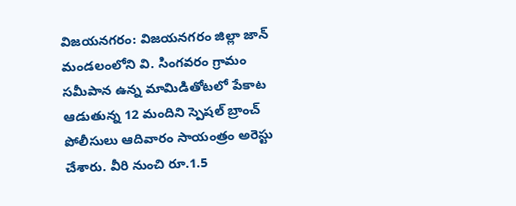విజయనగరం: విజయనగరం జిల్లా జాన్ మండలంలోని వి. సింగవరం గ్రామం సమీపాన ఉన్న మామిడితోటలో పేకాట ఆడుతున్న 12 మందిని స్పెషల్ బ్రాంచ్ పోలీసులు ఆదివారం సాయంత్రం అరెస్టు చేశారు. వీరి నుంచి రూ.1.5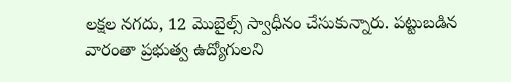లక్షల నగదు, 12 మొబైల్స్ స్వాధీనం చేసుకున్నారు. పట్టుబడిన వారంతా ప్రభుత్వ ఉద్యోగులని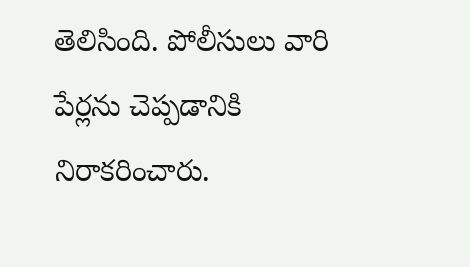తెలిసింది. పోలీసులు వారి పేర్లను చెప్పడానికి నిరాకరించారు.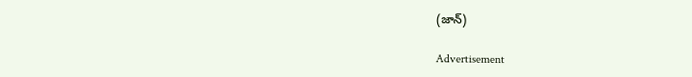(జాన్)

Advertisement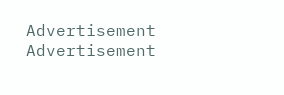Advertisement
Advertisement